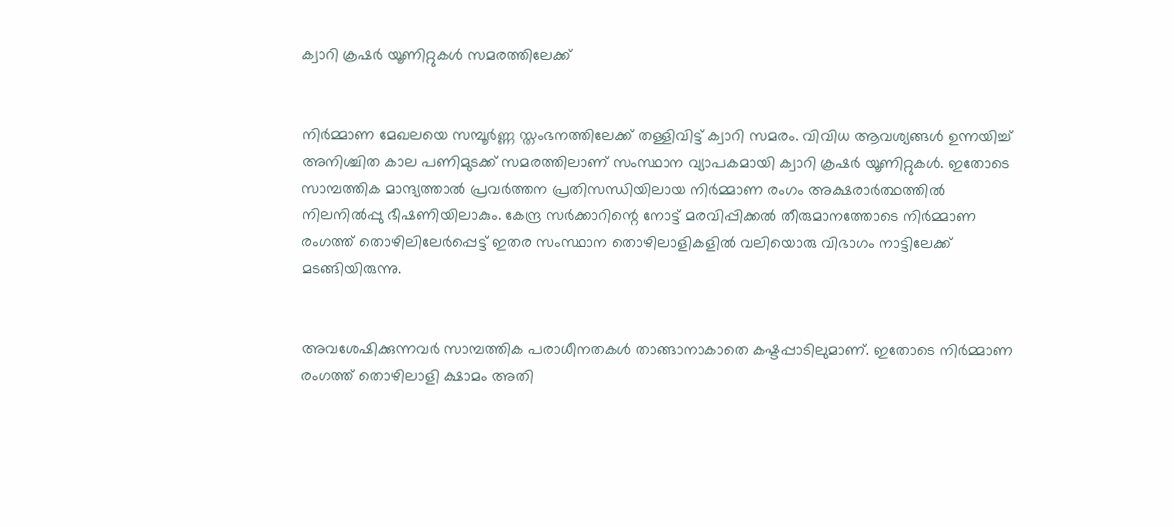ക്വാറി ക്രഷര്‍ യൂണിറ്റുകള്‍ സമരത്തിലേക്ക്


നിര്‍മ്മാണ മേഖലയെ സമ്പൂര്‍ണ്ണ സ്തംഭനത്തിലേക്ക് തള്ളിവിട്ട് ക്വാറി സമരം. വിവിധ ആവശ്യങ്ങള്‍ ഉന്നയിച്ച് അനിശ്ചിത കാല പണിമുടക്ക് സമരത്തിലാണ് സംസ്ഥാന വ്യാപകമായി ക്വാറി ക്രഷര്‍ യൂണിറ്റുകള്‍. ഇതോടെ സാമ്പത്തിക മാന്ദ്യത്താല്‍ പ്രവര്‍ത്തന പ്രതിസന്ധിയിലായ നിര്‍മ്മാണ രംഗം അക്ഷരാര്‍ത്ഥത്തില്‍ നിലനില്‍പ്പു ഭീഷണിയിലാകും. കേന്ദ്ര സര്‍ക്കാറിന്റെ നോട്ട് മരവിപ്പിക്കല്‍ തീരുമാനത്തോടെ നിര്‍മ്മാണ രംഗത്ത് തൊഴിലിലേര്‍പ്പെട്ട് ഇതര സംസ്ഥാന തൊഴിലാളികളില്‍ വലിയൊരു വിഭാഗം നാട്ടിലേക്ക് മടങ്ങിയിരുന്നു.


അവശേഷിക്കുന്നവര്‍ സാമ്പത്തിക പരാധീനതകള്‍ താങ്ങാനാകാതെ കഷ്ടപ്പാടിലുമാണ്. ഇതോടെ നിര്‍മ്മാണ രംഗത്ത് തൊഴിലാളി ക്ഷാമം അതി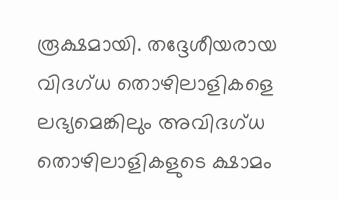രൂക്ഷമായി. തദ്ദേശീയരായ വിദഗ്ധ തൊഴിലാളികളെ ലഭ്യമെങ്കിലും അവിദഗ്ധ തൊഴിലാളികളുടെ ക്ഷാമം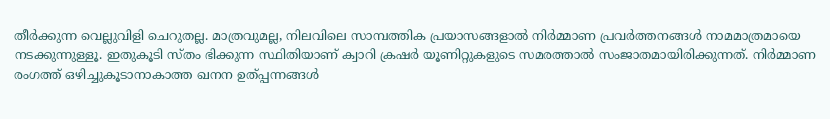തീര്‍ക്കുന്ന വെല്ലുവിളി ചെറുതല്ല. മാത്രവുമല്ല, നിലവിലെ സാമ്പത്തിക പ്രയാസങ്ങളാല്‍ നിര്‍മ്മാണ പ്രവര്‍ത്തനങ്ങള്‍ നാമമാത്രമായെ നടക്കുന്നുള്ളൂ. ഇതുകൂടി സ്തം ഭിക്കുന്ന സ്ഥിതിയാണ് ക്വാറി ക്രഷര്‍ യൂണിറ്റുകളുടെ സമരത്താല്‍ സംജാതമായിരിക്കുന്നത്. നിര്‍മ്മാണ രംഗത്ത് ഒഴിച്ചുകൂടാനാകാത്ത ഖനന ഉത്പ്പന്നങ്ങള്‍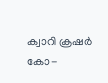ക്വാറി ക്രഷര്‍ കോ-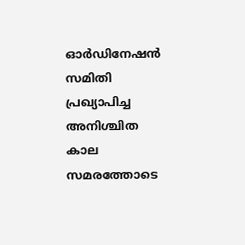ഓര്‍ഡിനേഷന്‍ സമിതി പ്രഖ്യാപിച്ച അനിശ്ചിത കാല സമരത്തോടെ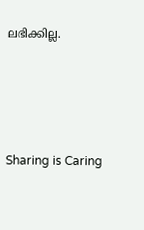ലഭിക്കില്ല.




Sharing is Caring